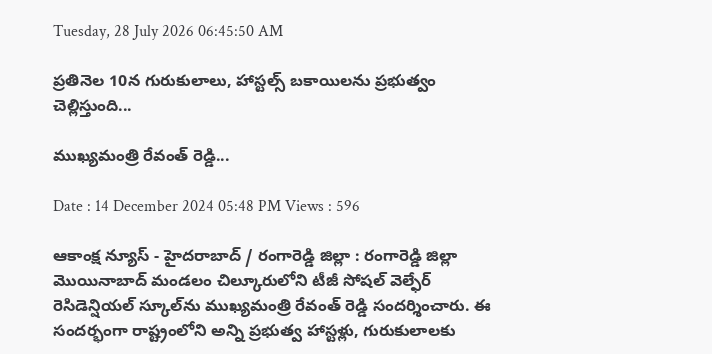Tuesday, 28 July 2026 06:45:50 AM

ప్రతినెల 10న గురుకులాలు, హాస్టల్స్ బకాయిలను ప్రభుత్వం చెల్లిస్తుంది...

ముఖ్యమంత్రి రేవంత్ రెడ్డి...

Date : 14 December 2024 05:48 PM Views : 596

ఆకాంక్ష న్యూస్ - హైదరాబాద్ / రంగారెడ్డి జిల్లా : రంగారెడ్డి జిల్లా మొయినాబాద్ మండలం చిల్కూరులోని టీజీ సోషల్ వెల్ఫేర్ రెసిడెన్షియల్ స్కూల్‌ను ముఖ్యమంత్రి రేవంత్ రెడ్డి సందర్శించారు. ఈ సందర్భంగా రాష్ట్రంలోని అన్ని ప్రభుత్వ హాస్టళ్లు, గురుకులాలకు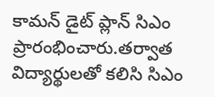కామన్ డైట్ ప్లాన్ సిఎం ప్రారంభించారు.తర్వాత విద్యార్థులతో కలిసి సిఎం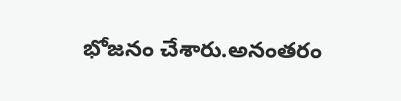భోజనం చేశారు.అనంతరం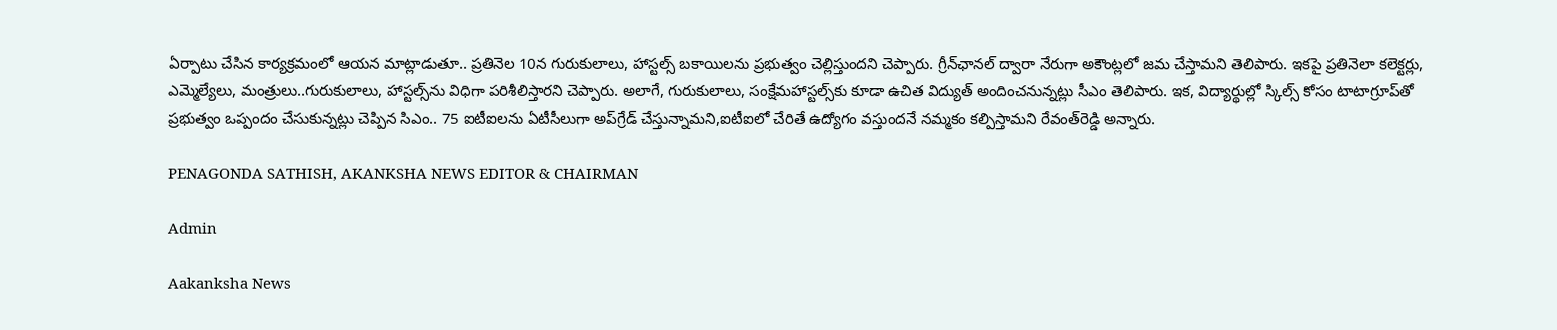ఏర్పాటు చేసిన కార్యక్రమంలో ఆయన మాట్లాడుతూ.. ప్రతినెల 10న గురుకులాలు, హాస్టల్స్ బకాయిలను ప్రభుత్వం చెల్లిస్తుందని చెప్పారు. గ్రీన్‌ఛానల్ ద్వారా నేరుగా అకౌంట్లలో జమ చేస్తామని తెలిపారు. ఇకపై ప్రతినెలా కలెక్టర్లు, ఎమ్మెల్యేలు, మంత్రులు..గురుకులాలు, హాస్టల్స్‌ను విధిగా పరిశీలిస్తారని చెప్పారు. అలాగే, గురుకులాలు, సంక్షేమహాస్టల్స్‌కు కూడా ఉచిత విద్యుత్ అందించనున్నట్లు సీఎం తెలిపారు. ఇక, విద్యార్థుల్లో స్కిల్స్ కోసం టాటాగ్రూప్‌తో ప్రభుత్వం ఒప్పందం చేసుకున్నట్లు చెప్పిన సిఎం.. 75 ఐటీఐలను ఏటీసీలుగా అప్‌గ్రేడ్ చేస్తున్నామని,ఐటీఐలో చేరితే ఉద్యోగం వస్తుందనే నమ్మకం కల్పిస్తామని రేవంత్‌రెడ్డి అన్నారు.

PENAGONDA SATHISH, AKANKSHA NEWS EDITOR & CHAIRMAN

Admin

Aakanksha News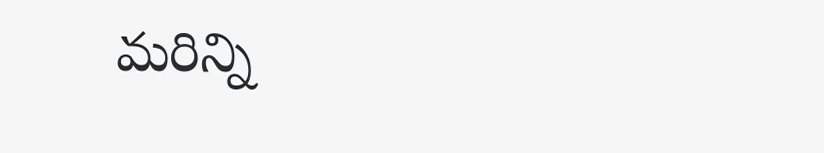మరిన్ని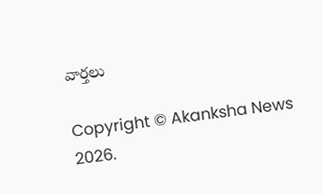వార్తలు

Copyright © Akanksha News 2026.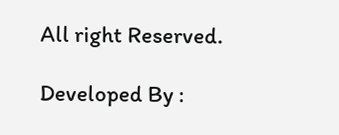All right Reserved.

Developed By :